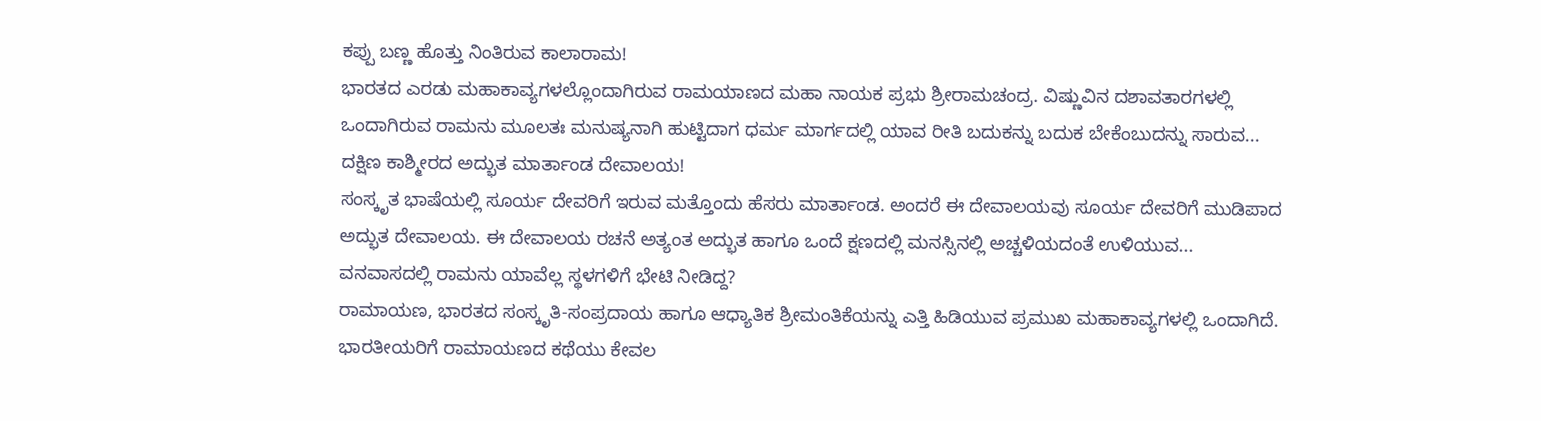ಕಪ್ಪು ಬಣ್ಣ ಹೊತ್ತು ನಿಂತಿರುವ ಕಾಲಾರಾಮ!
ಭಾರತದ ಎರಡು ಮಹಾಕಾವ್ಯಗಳಲ್ಲೊಂದಾಗಿರುವ ರಾಮಯಾಣದ ಮಹಾ ನಾಯಕ ಪ್ರಭು ಶ್ರೀರಾಮಚಂದ್ರ. ವಿಷ್ಣುವಿನ ದಶಾವತಾರಗಳಲ್ಲಿ ಒಂದಾಗಿರುವ ರಾಮನು ಮೂಲತಃ ಮನುಷ್ಯನಾಗಿ ಹುಟ್ಟಿದಾಗ ಧರ್ಮ ಮಾರ್ಗದಲ್ಲಿ ಯಾವ ರೀತಿ ಬದುಕನ್ನು ಬದುಕ ಬೇಕೆಂಬುದನ್ನು ಸಾರುವ...
ದಕ್ಷಿಣ ಕಾಶ್ಮೀರದ ಅದ್ಭುತ ಮಾರ್ತಾಂಡ ದೇವಾಲಯ!
ಸಂಸ್ಕೃತ ಭಾಷೆಯಲ್ಲಿ ಸೂರ್ಯ ದೇವರಿಗೆ ಇರುವ ಮತ್ತೊಂದು ಹೆಸರು ಮಾರ್ತಾಂಡ. ಅಂದರೆ ಈ ದೇವಾಲಯವು ಸೂರ್ಯ ದೇವರಿಗೆ ಮುಡಿಪಾದ ಅದ್ಭುತ ದೇವಾಲಯ. ಈ ದೇವಾಲಯ ರಚನೆ ಅತ್ಯಂತ ಅದ್ಭುತ ಹಾಗೂ ಒಂದೆ ಕ್ಷಣದಲ್ಲಿ ಮನಸ್ಸಿನಲ್ಲಿ ಅಚ್ಚಳಿಯದಂತೆ ಉಳಿಯುವ...
ವನವಾಸದಲ್ಲಿ ರಾಮನು ಯಾವೆಲ್ಲ ಸ್ಥಳಗಳಿಗೆ ಭೇಟಿ ನೀಡಿದ್ದ?
ರಾಮಾಯಣ, ಭಾರತದ ಸಂಸ್ಕೃತಿ-ಸಂಪ್ರದಾಯ ಹಾಗೂ ಆಧ್ಯಾತಿಕ ಶ್ರೀಮಂತಿಕೆಯನ್ನು ಎತ್ತಿ ಹಿಡಿಯುವ ಪ್ರಮುಖ ಮಹಾಕಾವ್ಯಗಳಲ್ಲಿ ಒಂದಾಗಿದೆ. ಭಾರತೀಯರಿಗೆ ರಾಮಾಯಣದ ಕಥೆಯು ಕೇವಲ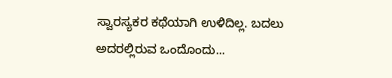ಸ್ವಾರಸ್ಯಕರ ಕಥೆಯಾಗಿ ಉಳಿದಿಲ್ಲ. ಬದಲು ಅದರಲ್ಲಿರುವ ಒಂದೊಂದು...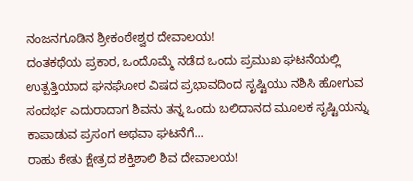ನಂಜನಗೂಡಿನ ಶ್ರೀಕಂಠೇಶ್ವರ ದೇವಾಲಯ!
ದಂತಕಥೆಯ ಪ್ರಕಾರ, ಒಂದೊಮ್ಮೆ ನಡೆದ ಒಂದು ಪ್ರಮುಖ ಘಟನೆಯಲ್ಲಿ ಉತ್ಪತ್ತಿಯಾದ ಘನಘೋರ ವಿಷದ ಪ್ರಭಾವದಿಂದ ಸೃಷ್ಟಿಯು ನಶಿಸಿ ಹೋಗುವ ಸಂದರ್ಭ ಎದುರಾದಾಗ ಶಿವನು ತನ್ನ ಒಂದು ಬಲಿದಾನದ ಮೂಲಕ ಸೃಷ್ಟಿಯನ್ನು ಕಾಪಾಡುವ ಪ್ರಸಂಗ ಅಥವಾ ಘಟನೆಗೆ...
ರಾಹು ಕೇತು ಕ್ಷೇತ್ರದ ಶಕ್ತಿಶಾಲಿ ಶಿವ ದೇವಾಲಯ!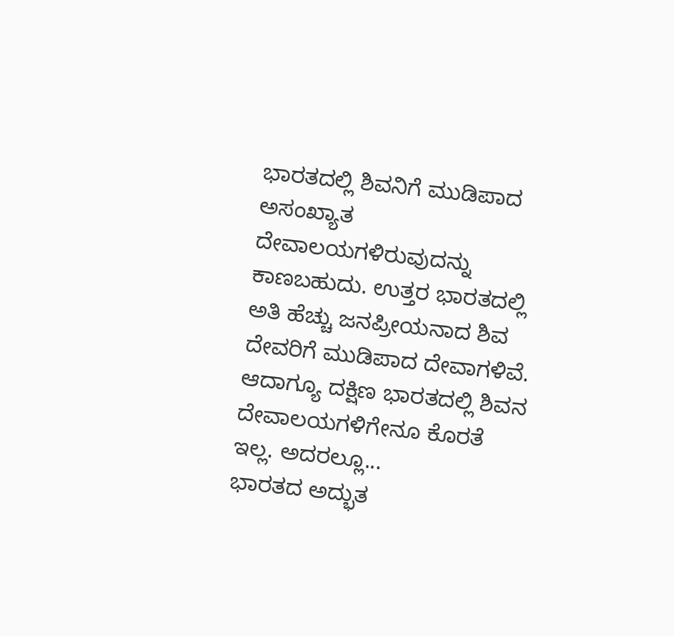ಭಾರತದಲ್ಲಿ ಶಿವನಿಗೆ ಮುಡಿಪಾದ ಅಸಂಖ್ಯಾತ ದೇವಾಲಯಗಳಿರುವುದನ್ನು ಕಾಣಬಹುದು. ಉತ್ತರ ಭಾರತದಲ್ಲಿ ಅತಿ ಹೆಚ್ಚು ಜನಪ್ರೀಯನಾದ ಶಿವ ದೇವರಿಗೆ ಮುಡಿಪಾದ ದೇವಾಗಳಿವೆ. ಆದಾಗ್ಯೂ ದಕ್ಷಿಣ ಭಾರತದಲ್ಲಿ ಶಿವನ ದೇವಾಲಯಗಳಿಗೇನೂ ಕೊರತೆ ಇಲ್ಲ. ಅದರಲ್ಲೂ...
ಭಾರತದ ಅದ್ಭುತ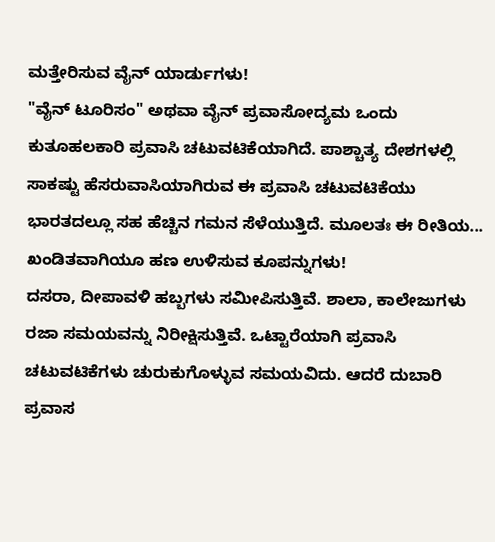ಮತ್ತೇರಿಸುವ ವೈನ್ ಯಾರ್ಡುಗಳು!
"ವೈನ್ ಟೂರಿಸಂ" ಅಥವಾ ವೈನ್ ಪ್ರವಾಸೋದ್ಯಮ ಒಂದು ಕುತೂಹಲಕಾರಿ ಪ್ರವಾಸಿ ಚಟುವಟಿಕೆಯಾಗಿದೆ. ಪಾಶ್ಚಾತ್ಯ ದೇಶಗಳಲ್ಲಿ ಸಾಕಷ್ಟು ಹೆಸರುವಾಸಿಯಾಗಿರುವ ಈ ಪ್ರವಾಸಿ ಚಟುವಟಿಕೆಯು ಭಾರತದಲ್ಲೂ ಸಹ ಹೆಚ್ಚಿನ ಗಮನ ಸೆಳೆಯುತ್ತಿದೆ. ಮೂಲತಃ ಈ ರೀತಿಯ...
ಖಂಡಿತವಾಗಿಯೂ ಹಣ ಉಳಿಸುವ ಕೂಪನ್ನುಗಳು!
ದಸರಾ, ದೀಪಾವಳಿ ಹಬ್ಬಗಳು ಸಮೀಪಿಸುತ್ತಿವೆ. ಶಾಲಾ, ಕಾಲೇಜುಗಳು ರಜಾ ಸಮಯವನ್ನು ನಿರೀಕ್ಷಿಸುತ್ತಿವೆ. ಒಟ್ಟಾರೆಯಾಗಿ ಪ್ರವಾಸಿ ಚಟುವಟಿಕೆಗಳು ಚುರುಕುಗೊಳ್ಳುವ ಸಮಯವಿದು. ಆದರೆ ದುಬಾರಿ ಪ್ರವಾಸ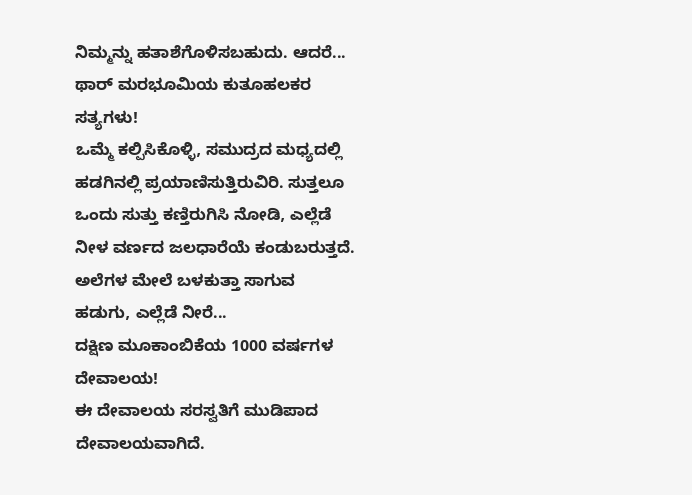ನಿಮ್ಮನ್ನು ಹತಾಶೆಗೊಳಿಸಬಹುದು. ಆದರೆ...
ಥಾರ್ ಮರಭೂಮಿಯ ಕುತೂಹಲಕರ ಸತ್ಯಗಳು!
ಒಮ್ಮೆ ಕಲ್ಪಿಸಿಕೊಳ್ಳಿ, ಸಮುದ್ರದ ಮಧ್ಯದಲ್ಲಿ ಹಡಗಿನಲ್ಲಿ ಪ್ರಯಾಣಿಸುತ್ತಿರುವಿರಿ. ಸುತ್ತಲೂ ಒಂದು ಸುತ್ತು ಕಣ್ತಿರುಗಿಸಿ ನೋಡಿ, ಎಲ್ಲೆಡೆ ನೀಳ ವರ್ಣದ ಜಲಧಾರೆಯೆ ಕಂಡುಬರುತ್ತದೆ. ಅಲೆಗಳ ಮೇಲೆ ಬಳಕುತ್ತಾ ಸಾಗುವ ಹಡುಗು, ಎಲ್ಲೆಡೆ ನೀರೆ...
ದಕ್ಷಿಣ ಮೂಕಾಂಬಿಕೆಯ 1000 ವರ್ಷಗಳ ದೇವಾಲಯ!
ಈ ದೇವಾಲಯ ಸರಸ್ವತಿಗೆ ಮುಡಿಪಾದ ದೇವಾಲಯವಾಗಿದೆ.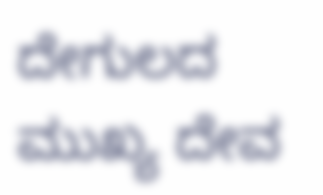ದೇಗುಲದ ಮುಖ್ಯ ದೇವ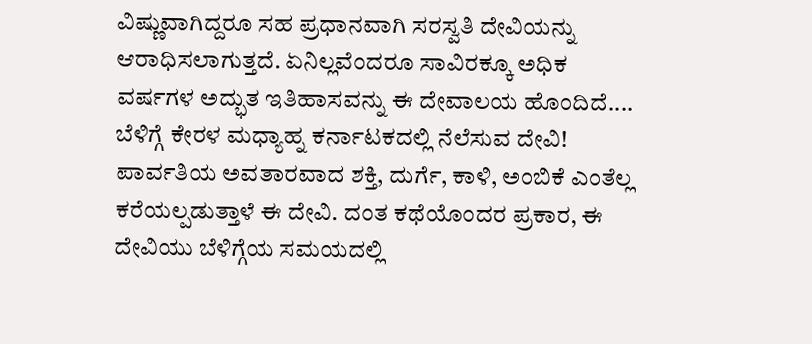ವಿಷ್ಣುವಾಗಿದ್ದರೂ ಸಹ ಪ್ರಧಾನವಾಗಿ ಸರಸ್ವತಿ ದೇವಿಯನ್ನು ಆರಾಧಿಸಲಾಗುತ್ತದೆ. ಏನಿಲ್ಲವೆಂದರೂ ಸಾವಿರಕ್ಕೂ ಅಧಿಕ ವರ್ಷಗಳ ಅದ್ಭುತ ಇತಿಹಾಸವನ್ನು ಈ ದೇವಾಲಯ ಹೊಂದಿದೆ....
ಬೆಳಿಗ್ಗೆ ಕೇರಳ ಮಧ್ಯಾಹ್ನ ಕರ್ನಾಟಕದಲ್ಲಿ ನೆಲೆಸುವ ದೇವಿ!
ಪಾರ್ವತಿಯ ಅವತಾರವಾದ ಶಕ್ತಿ, ದುರ್ಗೆ, ಕಾಳಿ, ಅಂಬಿಕೆ ಎಂತೆಲ್ಲ ಕರೆಯಲ್ಪಡುತ್ತಾಳೆ ಈ ದೇವಿ. ದಂತ ಕಥೆಯೊಂದರ ಪ್ರಕಾರ, ಈ ದೇವಿಯು ಬೆಳಿಗ್ಗೆಯ ಸಮಯದಲ್ಲಿ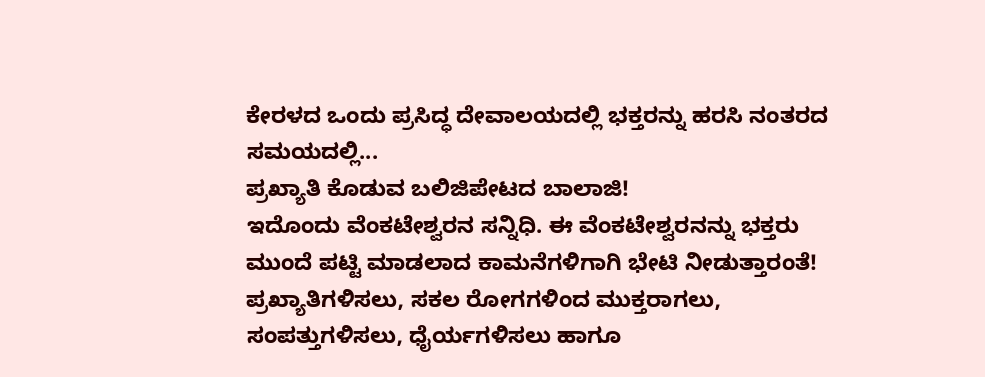ಕೇರಳದ ಒಂದು ಪ್ರಸಿದ್ಧ ದೇವಾಲಯದಲ್ಲಿ ಭಕ್ತರನ್ನು ಹರಸಿ ನಂತರದ ಸಮಯದಲ್ಲಿ...
ಪ್ರಖ್ಯಾತಿ ಕೊಡುವ ಬಲಿಜಿಪೇಟದ ಬಾಲಾಜಿ!
ಇದೊಂದು ವೆಂಕಟೇಶ್ವರನ ಸನ್ನಿಧಿ. ಈ ವೆಂಕಟೇಶ್ವರನನ್ನು ಭಕ್ತರು ಮುಂದೆ ಪಟ್ಟಿ ಮಾಡಲಾದ ಕಾಮನೆಗಳಿಗಾಗಿ ಭೇಟಿ ನೀಡುತ್ತಾರಂತೆ! ಪ್ರಖ್ಯಾತಿಗಳಿಸಲು, ಸಕಲ ರೋಗಗಳಿಂದ ಮುಕ್ತರಾಗಲು, ಸಂಪತ್ತುಗಳಿಸಲು, ಧೈರ್ಯಗಳಿಸಲು ಹಾಗೂ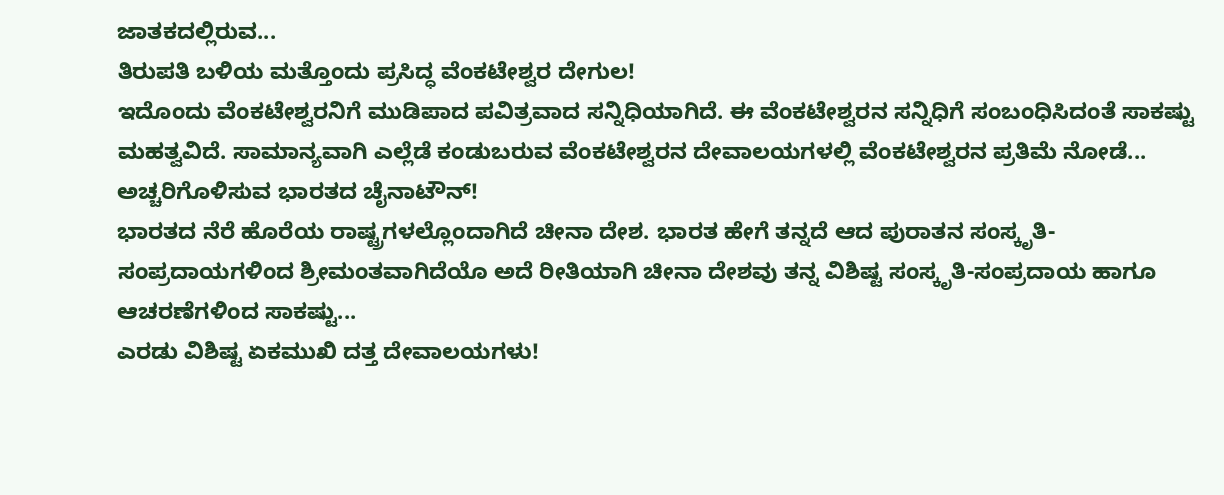ಜಾತಕದಲ್ಲಿರುವ...
ತಿರುಪತಿ ಬಳಿಯ ಮತ್ತೊಂದು ಪ್ರಸಿದ್ಧ ವೆಂಕಟೇಶ್ವರ ದೇಗುಲ!
ಇದೊಂದು ವೆಂಕಟೇಶ್ವರನಿಗೆ ಮುಡಿಪಾದ ಪವಿತ್ರವಾದ ಸನ್ನಿಧಿಯಾಗಿದೆ. ಈ ವೆಂಕಟೇಶ್ವರನ ಸನ್ನಿಧಿಗೆ ಸಂಬಂಧಿಸಿದಂತೆ ಸಾಕಷ್ಟು ಮಹತ್ವವಿದೆ. ಸಾಮಾನ್ಯವಾಗಿ ಎಲ್ಲೆಡೆ ಕಂಡುಬರುವ ವೆಂಕಟೇಶ್ವರನ ದೇವಾಲಯಗಳಲ್ಲಿ ವೆಂಕಟೇಶ್ವರನ ಪ್ರತಿಮೆ ನೋಡೆ...
ಅಚ್ಚರಿಗೊಳಿಸುವ ಭಾರತದ ಚೈನಾಟೌನ್!
ಭಾರತದ ನೆರೆ ಹೊರೆಯ ರಾಷ್ಟ್ರಗಳಲ್ಲೊಂದಾಗಿದೆ ಚೀನಾ ದೇಶ. ಭಾರತ ಹೇಗೆ ತನ್ನದೆ ಆದ ಪುರಾತನ ಸಂಸ್ಕೃತಿ-ಸಂಪ್ರದಾಯಗಳಿಂದ ಶ್ರೀಮಂತವಾಗಿದೆಯೊ ಅದೆ ರೀತಿಯಾಗಿ ಚೀನಾ ದೇಶವು ತನ್ನ ವಿಶಿಷ್ಟ ಸಂಸ್ಕೃತಿ-ಸಂಪ್ರದಾಯ ಹಾಗೂ ಆಚರಣೆಗಳಿಂದ ಸಾಕಷ್ಟು...
ಎರಡು ವಿಶಿಷ್ಟ ಏಕಮುಖಿ ದತ್ತ ದೇವಾಲಯಗಳು!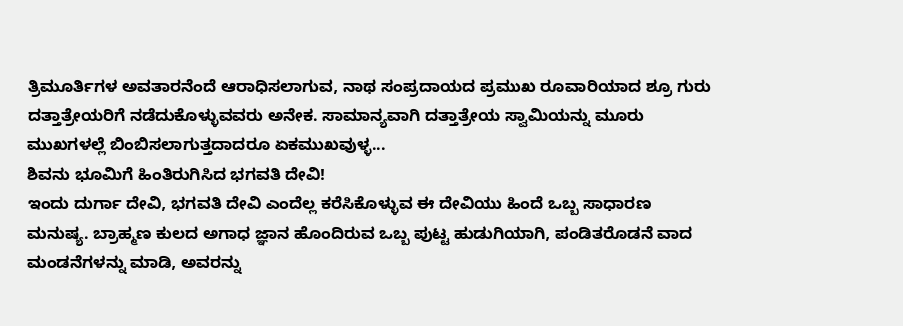ತ್ರಿಮೂರ್ತಿಗಳ ಅವತಾರನೆಂದೆ ಆರಾಧಿಸಲಾಗುವ, ನಾಥ ಸಂಪ್ರದಾಯದ ಪ್ರಮುಖ ರೂವಾರಿಯಾದ ಶ್ರೂ ಗುರು ದತ್ತಾತ್ರೇಯರಿಗೆ ನಡೆದುಕೊಳ್ಳುವವರು ಅನೇಕ. ಸಾಮಾನ್ಯವಾಗಿ ದತ್ತಾತ್ರೇಯ ಸ್ವಾಮಿಯನ್ನು ಮೂರು ಮುಖಗಳಲ್ಲೆ ಬಿಂಬಿಸಲಾಗುತ್ತದಾದರೂ ಏಕಮುಖವುಳ್ಳ...
ಶಿವನು ಭೂಮಿಗೆ ಹಿಂತಿರುಗಿಸಿದ ಭಗವತಿ ದೇವಿ!
ಇಂದು ದುರ್ಗಾ ದೇವಿ, ಭಗವತಿ ದೇವಿ ಎಂದೆಲ್ಲ ಕರೆಸಿಕೊಳ್ಳುವ ಈ ದೇವಿಯು ಹಿಂದೆ ಒಬ್ಬ ಸಾಧಾರಣ ಮನುಷ್ಯ. ಬ್ರಾಹ್ಮಣ ಕುಲದ ಅಗಾಧ ಜ್ಞಾನ ಹೊಂದಿರುವ ಒಬ್ಬ ಪುಟ್ಟ ಹುಡುಗಿಯಾಗಿ, ಪಂಡಿತರೊಡನೆ ವಾದ ಮಂಡನೆಗಳನ್ನು ಮಾಡಿ, ಅವರನ್ನು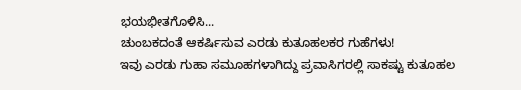ಭಯಭೀತಗೊಳಿಸಿ...
ಚುಂಬಕದಂತೆ ಆಕರ್ಷಿಸುವ ಎರಡು ಕುತೂಹಲಕರ ಗುಹೆಗಳು!
ಇವು ಎರಡು ಗುಹಾ ಸಮೂಹಗಳಾಗಿದ್ದು ಪ್ರವಾಸಿಗರಲ್ಲಿ ಸಾಕಷ್ಟು ಕುತೂಹಲ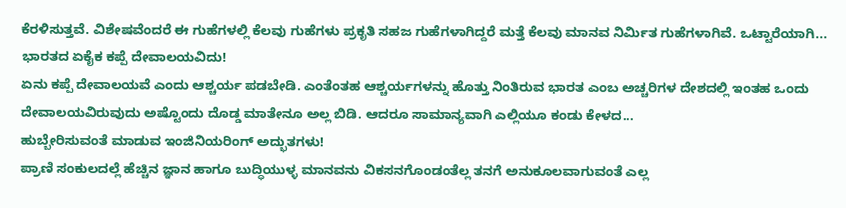ಕೆರಳಿಸುತ್ತವೆ. ವಿಶೇಷವೆಂದರೆ ಈ ಗುಹೆಗಳಲ್ಲಿ ಕೆಲವು ಗುಹೆಗಳು ಪ್ರಕೃತಿ ಸಹಜ ಗುಹೆಗಳಾಗಿದ್ದರೆ ಮತ್ತೆ ಕೆಲವು ಮಾನವ ನಿರ್ಮಿತ ಗುಹೆಗಳಾಗಿವೆ. ಒಟ್ಟಾರೆಯಾಗಿ...
ಭಾರತದ ಏಕೈಕ ಕಪ್ಪೆ ದೇವಾಲಯವಿದು!
ಏನು ಕಪ್ಪೆ ದೇವಾಲಯವೆ ಎಂದು ಆಶ್ಚರ್ಯ ಪಡಬೇಡಿ. ಎಂತೆಂತಹ ಆಶ್ಚರ್ಯಗಳನ್ನು ಹೊತ್ತು ನಿಂತಿರುವ ಭಾರತ ಎಂಬ ಅಚ್ಚರಿಗಳ ದೇಶದಲ್ಲಿ ಇಂತಹ ಒಂದು ದೇವಾಲಯವಿರುವುದು ಅಷ್ಟೊಂದು ದೊಡ್ಡ ಮಾತೇನೂ ಅಲ್ಲ ಬಿಡಿ. ಆದರೂ ಸಾಮಾನ್ಯವಾಗಿ ಎಲ್ಲಿಯೂ ಕಂಡು ಕೇಳದ...
ಹುಬ್ಬೇರಿಸುವಂತೆ ಮಾಡುವ ಇಂಜಿನಿಯರಿಂಗ್ ಅದ್ಭುತಗಳು!
ಪ್ರಾಣಿ ಸಂಕುಲದಲ್ಲೆ ಹೆಚ್ಚಿನ ಜ್ಞಾನ ಹಾಗೂ ಬುದ್ಧಿಯುಳ್ಳ ಮಾನವನು ವಿಕಸನಗೊಂಡಂತೆಲ್ಲ ತನಗೆ ಅನುಕೂಲವಾಗುವಂತೆ ಎಲ್ಲ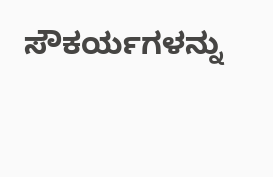ಸೌಕರ್ಯಗಳನ್ನು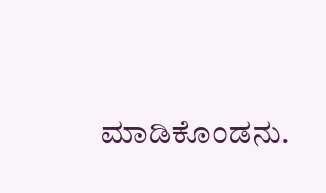ಮಾಡಿಕೊಂಡನು.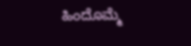ಹಿಂದೊಮ್ಮೆ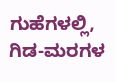ಗುಹೆಗಳಲ್ಲಿ, ಗಿಡ-ಮರಗಳ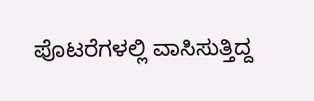ಪೊಟರೆಗಳಲ್ಲಿ ವಾಸಿಸುತ್ತಿದ್ದ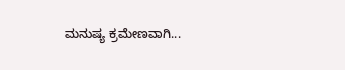ಮನುಷ್ಯ ಕ್ರಮೇಣವಾಗಿ...